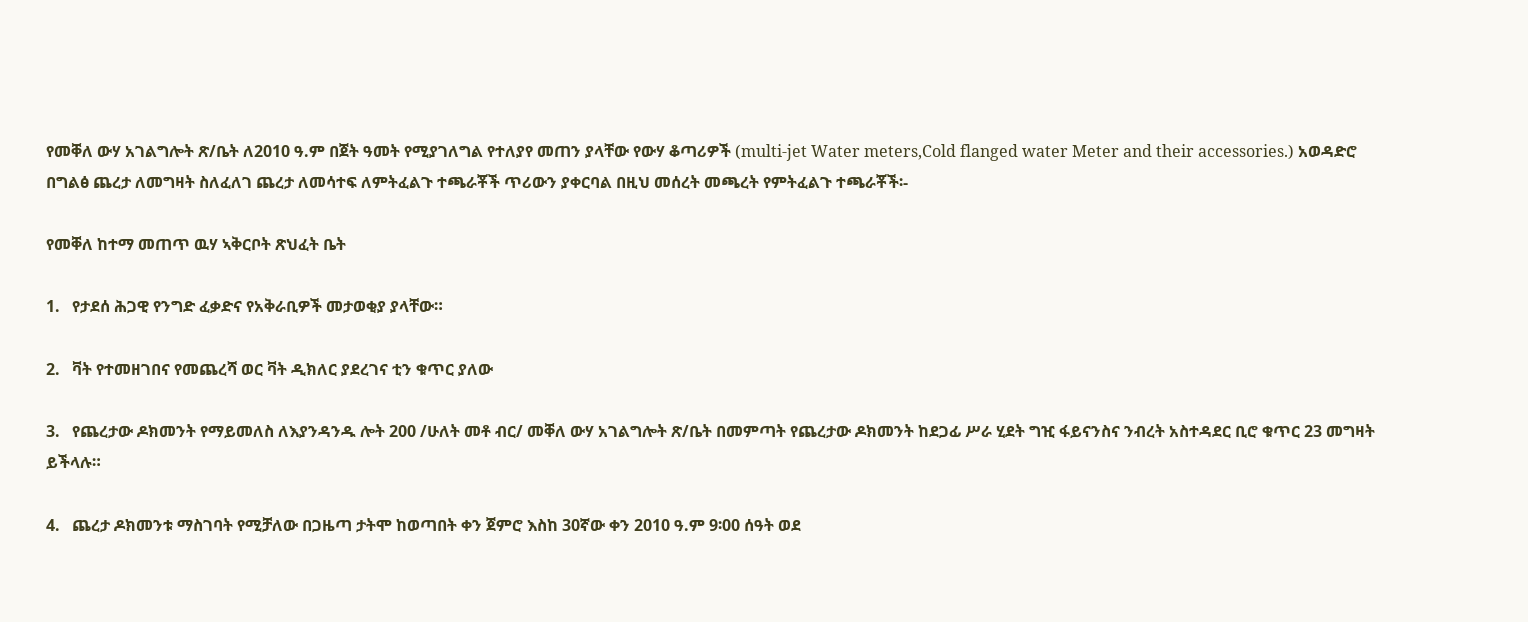የመቐለ ውሃ አገልግሎት ጽ/ቤት ለ2010 ዓ.ም በጀት ዓመት የሚያገለግል የተለያየ መጠን ያላቸው የውሃ ቆጣሪዎች (multi-jet Water meters,Cold flanged water Meter and their accessories.) አወዳድሮ በግልፅ ጨረታ ለመግዛት ስለፈለገ ጨረታ ለመሳተፍ ለምትፈልጉ ተጫራቾች ጥሪውን ያቀርባል በዚህ መሰረት መጫረት የምትፈልጉ ተጫራቾች፡-

የመቐለ ከተማ መጠጥ ዉሃ ኣቅርቦት ጽህፈት ቤት

1.   የታደሰ ሕጋዊ የንግድ ፈቃድና የአቅራቢዎች መታወቂያ ያላቸው።

2.   ቫት የተመዘገበና የመጨረሻ ወር ቫት ዲክለር ያደረገና ቲን ቁጥር ያለው

3.   የጨረታው ዶክመንት የማይመለስ ለእያንዳንዱ ሎት 200 /ሁለት መቶ ብር/ መቐለ ውሃ አገልግሎት ጽ/ቤት በመምጣት የጨረታው ዶክመንት ከደጋፊ ሥራ ሂደት ግዢ ፋይናንስና ንብረት አስተዳደር ቢሮ ቁጥር 23 መግዛት ይችላሉ።

4.   ጨረታ ዶክመንቱ ማስገባት የሚቻለው በጋዜጣ ታትሞ ከወጣበት ቀን ጀምሮ እስከ 30ኛው ቀን 2010 ዓ.ም 9፡00 ሰዓት ወደ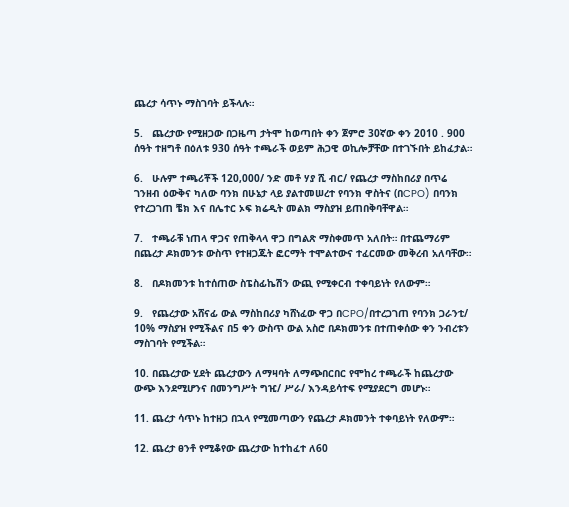ጨረታ ሳጥኑ ማስገባት ይችላሉ።

5.   ጨረታው የሚዘጋው በጋዜጣ ታትሞ ከወጣበት ቀን ጀምሮ 30ኛው ቀን 2010 . 900 ሰዓት ተዘግቶ በዕለቱ 930 ሰዓት ተጫራች ወይም ሕጋዊ ወኪሎቻቸው በተገኙበት ይከፈታል።

6.   ሁሉም ተጫሪቾች 120,000/ ንድ መቶ ሃያ ሺ ብር/ የጨረታ ማስከበሪያ በጥሬ ገንዘብ ዕውቅና ካለው ባንክ በሁኔታ ላይ ያልተመሠረተ የባንክ ዋስትና (በCPO) በባንክ የተረጋገጠ ቼክ እና በሌተር ኦፍ ክሬዲት መልክ ማስያዝ ይጠበቅባቸዋል።

7.   ተጫራቹ ነጠላ ዋጋና የጠቅላላ ዋጋ በግልጽ ማስቀመጥ አለበት። በተጨማሪም በጨረታ ዶክመንቱ ውስጥ የተዘጋጁት ፎርማት ተሞልተውና ተፈርመው መቅረብ አለባቸው።

8.   በዶክመንቱ ከተሰጠው ስፔስፊኬሽን ውጪ የሚቀርብ ተቀባይነት የለውም።

9.   የጨረታው አሸናፊ ውል ማስከበሪያ ካሸነፈው ዋጋ በCPO/በተረጋገጠ የባንክ ጋራንቲ/ 10% ማስያዝ የሚችልና በ5 ቀን ውስጥ ውል አስሮ በዶክመንቱ በተጠቀሰው ቀን ንብረቱን ማስገባት የሚችል።

10. በጨረታው ሂደት ጨረታውን ለማዛባት ለማጭበርበር የሞከረ ተጫራች ከጨረታው ውጭ እንደሚሆንና በመንግሥት ግዢ/ ሥራ/ እንዳይሳተፍ የሚያደርግ መሆኑ።

11. ጨረታ ሳጥኑ ከተዘጋ በኋላ የሚመጣውን የጨረታ ዶክመንት ተቀባይነት የለውም።

12. ጨረታ ፀንቶ የሚቆየው ጨረታው ከተከፈተ ለ60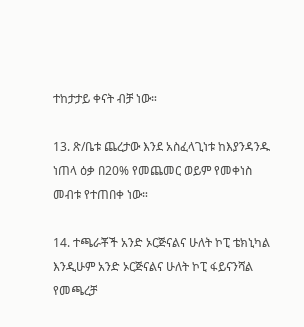ተከታታይ ቀናት ብቻ ነው።

13. ጽ/ቤቱ ጨረታው እንደ አስፈላጊነቱ ከእያንዳንዱ ነጠላ ዕቃ በ20% የመጨመር ወይም የመቀነስ መብቱ የተጠበቀ ነው።

14. ተጫራቾች አንድ ኦርጅናልና ሁለት ኮፒ ቴክኒካል እንዲሁም አንድ ኦርጅናልና ሁለት ኮፒ ፋይናንሻል የመጫረቻ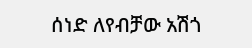ሰነድ ለየብቻው አሽጎ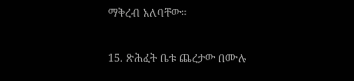ማቅረብ አለባቸው።

15. ጽሕፈት ቤቱ ጨረታው በሙሉ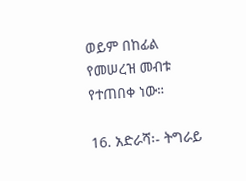ወይም በከፊል የመሠረዝ መብቱ የተጠበቀ ነው።

16. አድራሻ፡- ትግራይ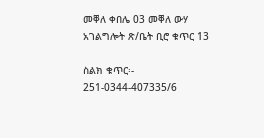መቐለ ቀበሌ 03 መቐለ ውሃ አገልግሎት ጽ/ቤት ቢሮ ቁጥር 13

ስልክ ቁጥር፡- 251-0344-407335/6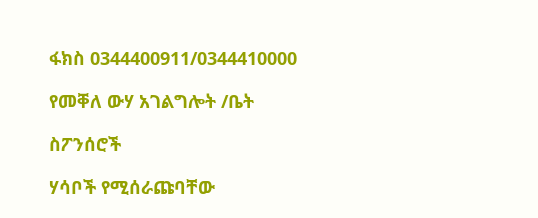ፋክስ 0344400911/0344410000

የመቐለ ውሃ አገልግሎት /ቤት

ስፖንሰሮች

ሃሳቦች የሚሰራጩባቸው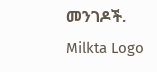መንገዶች.
Milkta Logo